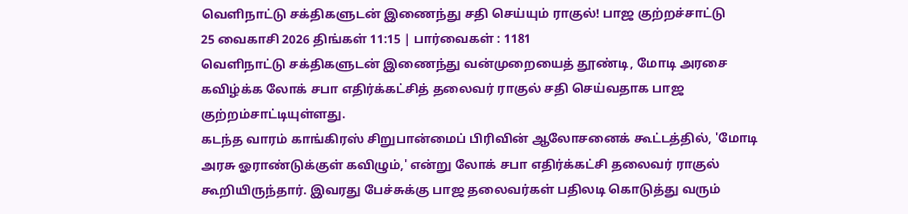வெளிநாட்டு சக்திகளுடன் இணைந்து சதி செய்யும் ராகுல்! பாஜ குற்றச்சாட்டு
25 வைகாசி 2026 திங்கள் 11:15 | பார்வைகள் : 1181
வெளிநாட்டு சக்திகளுடன் இணைந்து வன்முறையைத் தூண்டி, மோடி அரசை கவிழ்க்க லோக் சபா எதிர்க்கட்சித் தலைவர் ராகுல் சதி செய்வதாக பாஜ குற்றம்சாட்டியுள்ளது.
கடந்த வாரம் காங்கிரஸ் சிறுபான்மைப் பிரிவின் ஆலோசனைக் கூட்டத்தில், 'மோடி அரசு ஓராண்டுக்குள் கவிழும்,' என்று லோக் சபா எதிர்க்கட்சி தலைவர் ராகுல் கூறியிருந்தார். இவரது பேச்சுக்கு பாஜ தலைவர்கள் பதிலடி கொடுத்து வரும்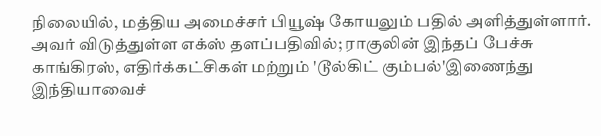நிலையில், மத்திய அமைச்சர் பியூஷ் கோயலும் பதில் அளித்துள்ளார்.
அவர் விடுத்துள்ள எக்ஸ் தளப்பதிவில்; ராகுலின் இந்தப் பேச்சு காங்கிரஸ், எதிர்க்கட்சிகள் மற்றும் 'டூல்கிட் கும்பல்'இணைந்து இந்தியாவைச்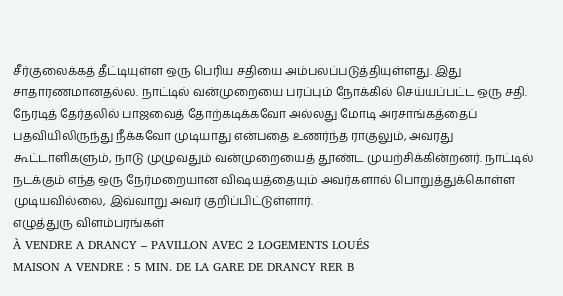சீர்குலைக்கத் தீட்டியுள்ள ஒரு பெரிய சதியை அம்பலப்படுத்தியுள்ளது. இது சாதாரணமானதல்ல. நாட்டில் வன்முறையை பரப்பும் நோக்கில் செய்யப்பட்ட ஒரு சதி.
நேரடித் தேர்தலில் பாஜவைத் தோற்கடிக்கவோ அல்லது மோடி அரசாங்கத்தைப் பதவியிலிருந்து நீக்கவோ முடியாது என்பதை உணர்ந்த ராகுலும், அவரது கூட்டாளிகளும், நாடு முழுவதும் வன்முறையைத் தூண்ட முயற்சிக்கின்றனர். நாட்டில் நடக்கும் எந்த ஒரு நேர்மறையான விஷயத்தையும் அவர்களால் பொறுத்துக்கொள்ள முடியவில்லை, இவ்வாறு அவர் குறிப்பிட்டுள்ளார்.
எழுத்துரு விளம்பரங்கள்
À VENDRE A DRANCY – PAVILLON AVEC 2 LOGEMENTS LOUÉS
MAISON A VENDRE : 5 MIN. DE LA GARE DE DRANCY RER B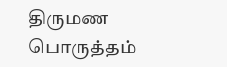திருமண பொருத்தம்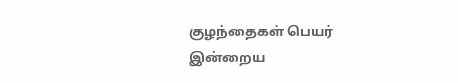குழந்தைகள் பெயர்
இன்றைய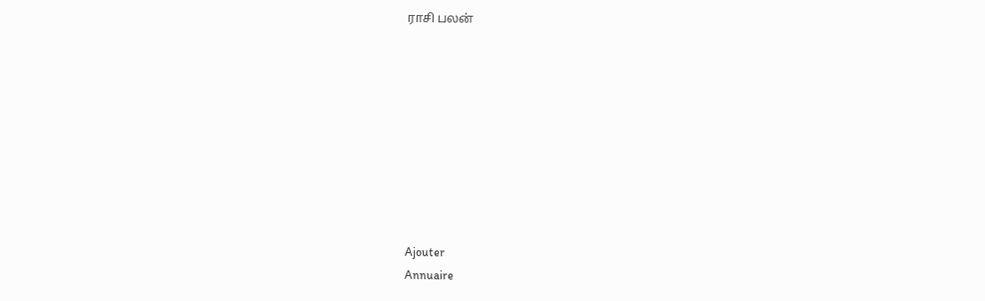ராசி பலன்









Ajouter
Annuaire